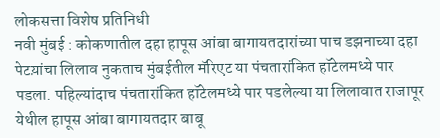लोकसत्ता विशेष प्रतिनिधी
नवी मुंबई : कोकणातील दहा हापूस आंबा बागायतदारांच्या पाच डझनाच्या दहा पेटय़ांचा लिलाव नुकताच मुंबईतील मॅरिएट या पंचतारांकित हॉटेलमध्ये पार पडला. पहिल्यांदाच पंचतारांकित हॉटेलमध्ये पार पडलेल्या या लिलावात राजापूर येथील हापूस आंबा बागायतदार बाबू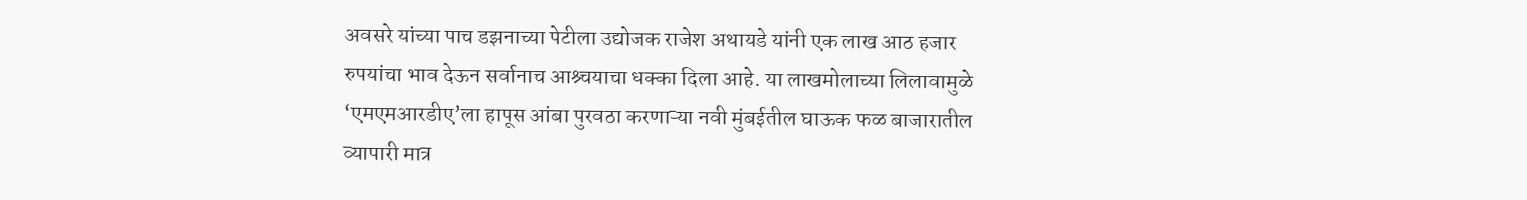अवसरे यांच्या पाच डझनाच्या पेटीला उद्योजक राजेश अथायडे यांनी एक लाख आठ हजार रुपयांचा भाव देऊन सर्वानाच आश्र्चयाचा धक्का दिला आहे. या लाखमोलाच्या लिलावामुळे ‘एमएमआरडीए’ला हापूस आंबा पुरवठा करणाऱ्या नवी मुंबईतील घाऊक फळ बाजारातील व्यापारी मात्र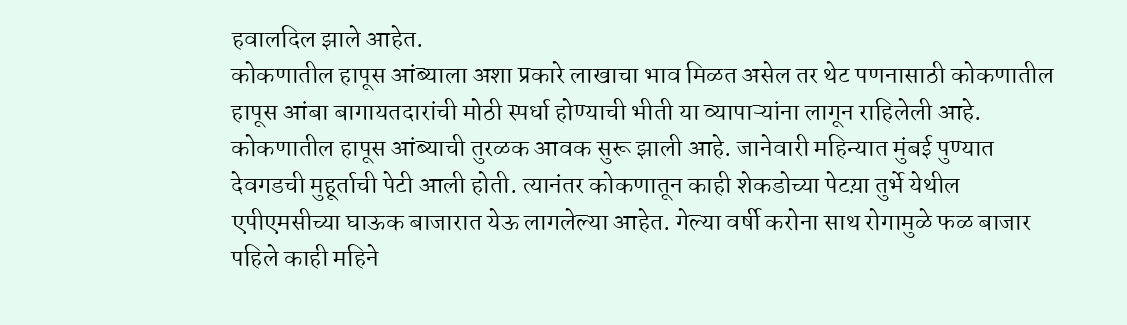हवालदिल झाले आहेत.
कोकणातील हापूस आंब्याला अशा प्रकारे लाखाचा भाव मिळत असेल तर थेट पणनासाठी कोकणातील हापूस आंबा बागायतदारांची मोठी स्पर्धा होण्याची भीती या व्यापाऱ्यांना लागून राहिलेली आहे.
कोकणातील हापूस आंब्याची तुरळक आवक सुरू झाली आहे. जानेवारी महिन्यात मुंबई पुण्यात देवगडची मुहूर्ताची पेटी आली होती. त्यानंतर कोकणातून काही शेकडोच्या पेटय़ा तुर्भे येथील एपीएमसीच्या घाऊक बाजारात येऊ लागलेल्या आहेत. गेल्या वर्षी करोना साथ रोगामुळे फळ बाजार पहिले काही महिने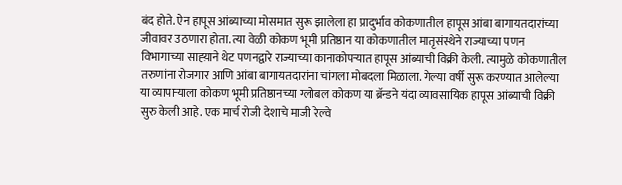बंद होते. ऐन हापूस आंब्याच्या मोसमात सुरू झालेला हा प्रादुर्भाव कोकणातील हापूस आंबा बागायतदारांच्या जीवावर उठणारा होता. त्या वेळी कोकण भूमी प्रतिष्ठान या कोकणातील मातृसंस्थेने राज्याच्या पणन विभागाच्या साह्य़ाने थेट पणनद्वारे राज्याच्या कानाकोपऱ्यात हापूस आंब्याची विक्री केली. त्यामुळे कोकणातील तरुणांना रोजगार आणि आंबा बागायतदारांना चांगला मोबदला मिळाला. गेल्या वर्षी सुरू करण्यात आलेल्या या व्यापाऱ्याला कोकण भूमी प्रतिष्ठानच्या ग्लोबल कोकण या ब्रॅन्डने यंदा व्यावसायिक हापूस आंब्याची विक्री सुरु केली आहे. एक मार्च रोजी देशाचे माजी रेल्वे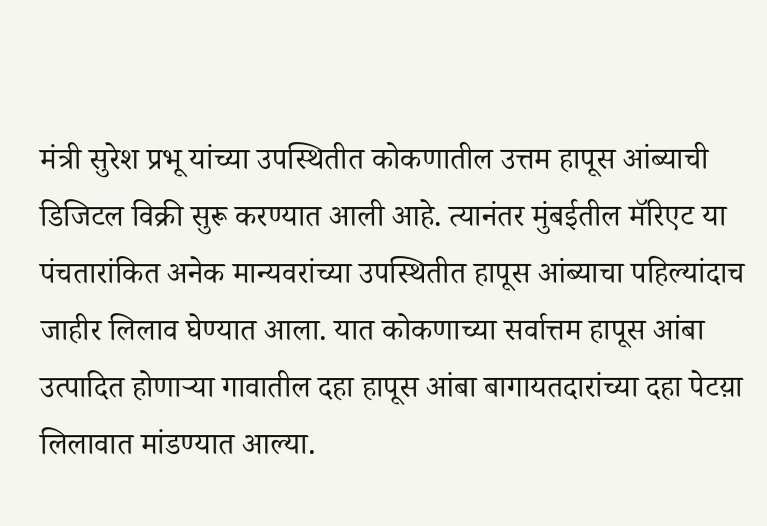मंत्री सुरेश प्रभू यांच्या उपस्थितीत कोकणातील उत्तम हापूस आंब्याची डिजिटल विक्री सुरू करण्यात आली आहे. त्यानंतर मुंबईतील मॅरिएट या पंचतारांकित अनेक मान्यवरांच्या उपस्थितीत हापूस आंब्याचा पहिल्यांदाच जाहीर लिलाव घेण्यात आला. यात कोकणाच्या सर्वात्तम हापूस आंबा उत्पादित होणाऱ्या गावातील दहा हापूस आंबा बागायतदारांच्या दहा पेटय़ा लिलावात मांडण्यात आल्या.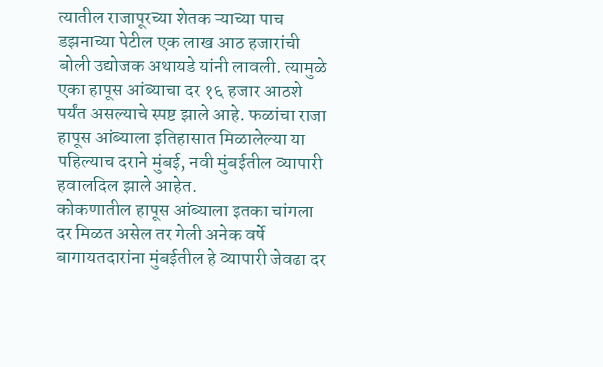त्यातील राजापूरच्या शेतक ऱ्याच्या पाच डझनाच्या पेटील एक लाख आठ हजारांची बोली उद्योजक अथायडे यांनी लावली. त्यामुळे एका हापूस आंब्याचा दर १६ हजार आठशे पर्यंत असल्याचे स्पष्ट झाले आहे. फळांचा राजा हापूस आंब्याला इतिहासात मिळालेल्या या पहिल्याच दराने मुंबई, नवी मुंबईतील व्यापारी हवालदिल झाले आहेत.
कोकणातील हापूस आंब्याला इतका चांगला दर मिळत असेल तर गेली अनेक वर्षे बागायतदारांना मुंबईतील हे व्यापारी जेवढा दर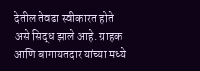देतील तेवढा स्वीकारत होते असे सिद्ध झाले आहे. ग्राहक आणि बागायतदार यांच्या मध्ये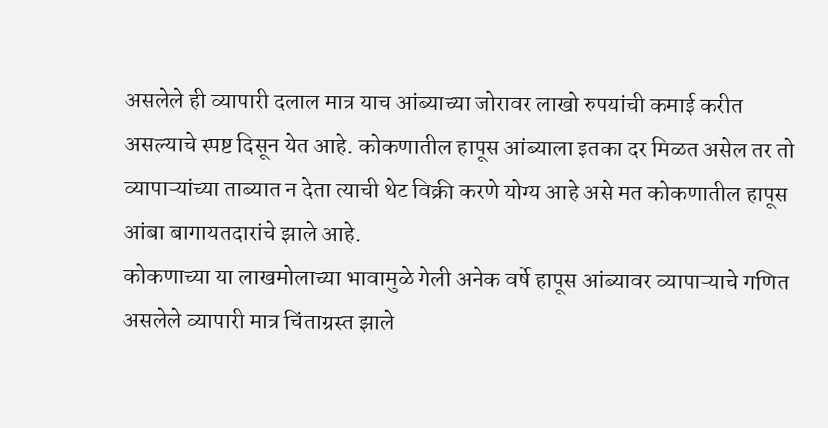असलेले ही व्यापारी दलाल मात्र याच आंब्याच्या जोरावर लाखो रुपयांची कमाई करीत असल्याचे स्पष्ट दिसून येत आहे. कोकणातील हापूस आंब्याला इतका दर मिळत असेल तर तो व्यापाऱ्यांच्या ताब्यात न देता त्याची थेट विक्री करणे योग्य आहे असे मत कोकणातील हापूस आंबा बागायतदारांचे झाले आहे.
कोकणाच्या या लाखमोलाच्या भावामुळे गेली अनेक वर्षे हापूस आंब्यावर व्यापाऱ्याचे गणित असलेले व्यापारी मात्र चिंताग्रस्त झाले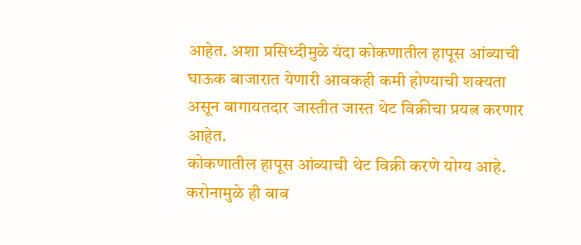आहेत. अशा प्रसिध्दीमुळे यंदा कोकणातील हापूस आंब्याची घाऊक बाजारात येणारी आवकही कमी होण्याची शक्यता असून बागायतदार जास्तीत जास्त थेट विक्रीचा प्रयत्न करणार आहेत.
कोकणातील हापूस आंब्याची थेट विक्री करणे योग्य आहे. करोनामुळे ही बाब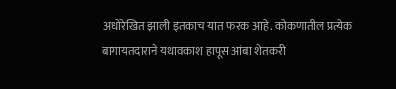अधोरेखित झाली इतकाच यात फरक आहे. कोकणातील प्रत्येक बागायतदाराने यथावकाश हापूस आंबा शेतकरी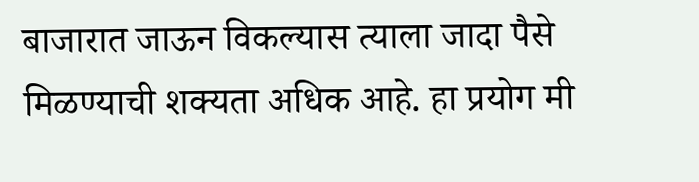बाजारात जाऊन विकल्यास त्याला जादा पैसे मिळण्याची शक्यता अधिक आहे. हा प्रयोग मी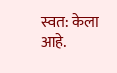स्वत: केला आहे.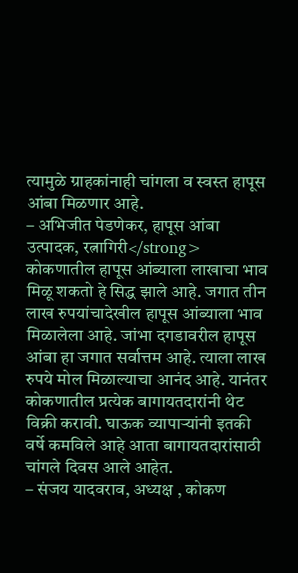त्यामुळे ग्राहकांनाही चांगला व स्वस्त हापूस आंबा मिळणार आहे.
– अभिजीत पेडणेकर, हापूस आंबा उत्पादक, रत्नागिरी</strong>
कोकणातील हापूस आंब्याला लाखाचा भाव मिळू शकतो हे सिद्ध झाले आहे. जगात तीन लाख रुपयांचादेखील हापूस आंब्याला भाव मिळालेला आहे. जांभा दगडावरील हापूस आंबा हा जगात सर्वात्तम आहे. त्याला लाख रुपये मोल मिळाल्याचा आनंद आहे. यानंतर कोकणातील प्रत्येक बागायतदारांनी थेट विक्री करावी. घाऊक व्यापाऱ्यांनी इतकी वर्षे कमविले आहे आता बागायतदारांसाठी चांगले दिवस आले आहेत.
– संजय यादवराव, अध्यक्ष , कोकण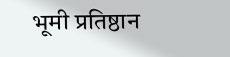भूमी प्रतिष्ठान